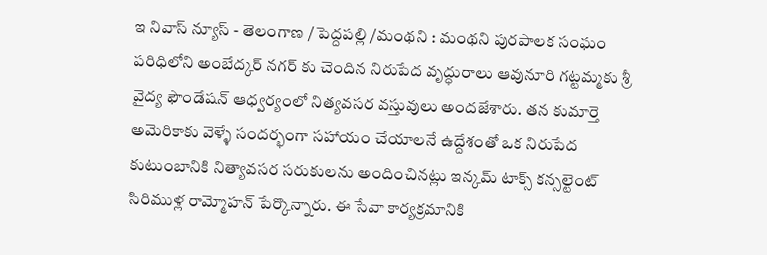ఇ నివాస్ న్యూస్ - తెలంగాణ / పెద్దపల్లి /మంథని : మంథని పురపాలక సంఘం పరిధిలోని అంబేద్కర్ నగర్ కు చెందిన నిరుపేద వృద్ధురాలు ఆవునూరి గట్టమ్మకు శ్రీ వైద్య ఫౌండేషన్ ఆధ్వర్యంలో నిత్యవసర వస్తువులు అందజేశారు. తన కుమార్తె అమెరికాకు వెళ్ళే సందర్భంగా సహాయం చేయాలనే ఉద్దేశంతో ఒక నిరుపేద కుటుంబానికి నిత్యావసర సరుకులను అందించినట్లు ఇన్కమ్ టాక్స్ కన్సల్టెంట్ సిరిముళ్ల రామ్మోహన్ పేర్కొన్నారు. ఈ సేవా కార్యక్రమానికి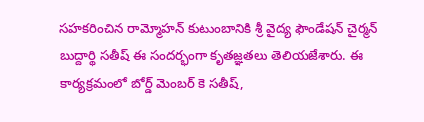సహకరించిన రామ్మోహన్ కుటుంబానికి శ్రీ వైద్య ఫౌండేషన్ చైర్మన్ బుద్దార్థి సతీష్ ఈ సందర్భంగా కృతజ్ఞతలు తెలియజేశారు. ఈ కార్యక్రమంలో బోర్డ్ మెంబర్ కె సతీష్,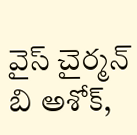వైస్ చైర్మన్ బి అశోక్,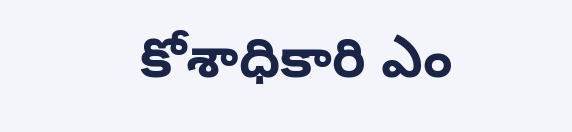కోశాధికారి ఎం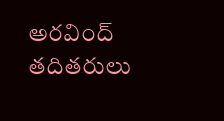అరవింద్ తదితరులు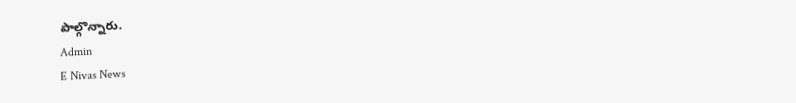పాల్గొన్నారు.
Admin
E Nivas News